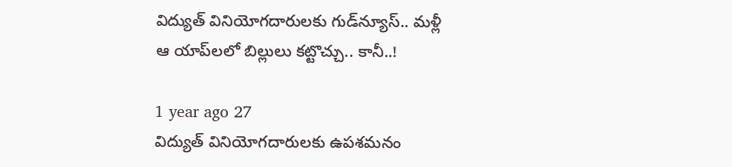విద్యుత్ వినియోగదారులకు గుడ్‌న్యూస్.. మళ్లీ ఆ యాప్‌లలో బిల్లులు కట్టొచ్చు.. కానీ..!

1 year ago 27
విద్యుత్ వినియోగదారులకు ఉపశమనం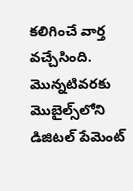కలిగించే వార్త వచ్చేసింది. మొన్నటివరకు మొబైల్స్‌లోని డిజిటల్ పేమెంట్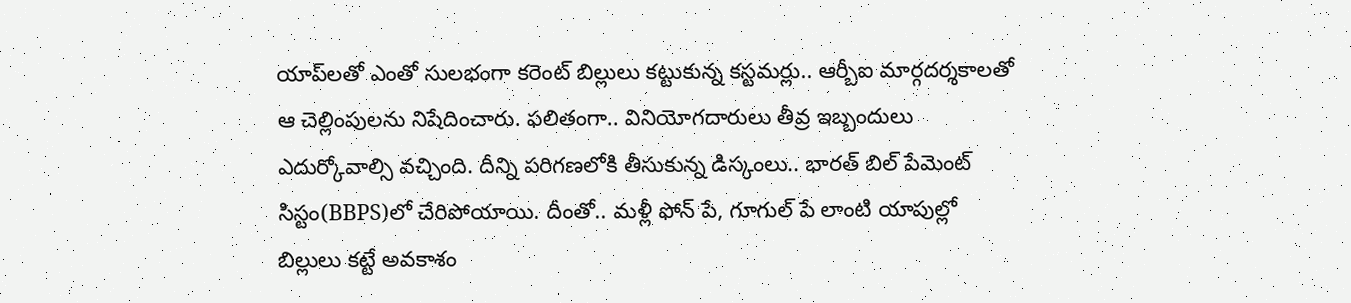యాప్‌లతో ఎంతో సులభంగా కరెంట్ బిల్లులు కట్టుకున్న కస్టమర్లు.. ఆర్బీఐ మార్గదర్శకాలతో ఆ చెల్లింపులను నిషేదించారు. ఫలితంగా.. వినియోగదారులు తీవ్ర ఇబ్బందులు ఎదుర్కోవాల్సి వచ్చింది. దీన్ని పరిగణలోకి తీసుకున్న డిస్కంలు.. భారత్‌ బిల్‌ పేమెంట్‌ సిస్టం(BBPS)లో చేరిపోయాయి. దీంతో.. మళ్లీ ఫోన్ పే, గూగుల్ పే లాంటి యాపుల్లో బిల్లులు కట్టే అవకాశం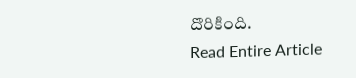దొరికింది.
Read Entire Article